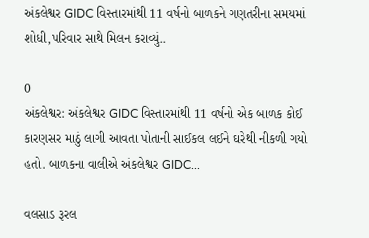અંકલેશ્વર GIDC વિસ્તારમાંથી 11 વર્ષનો બાળકને ગણતરીના સમયમાં શોધી,પરિવાર સાથે મિલન કરાવ્યું..

0
અંકલેશ્વર: અંકલેશ્વર GIDC વિસ્તારમાંથી 11 વર્ષનો એક બાળક કોઈ કારણસર માઠું લાગી આવતા પોતાની સાઈકલ લઈને ઘરેથી નીકળી ગયો હતો. બાળકના વાલીએ અંકલેશ્વર GIDC...

વલસાડ રૂરલ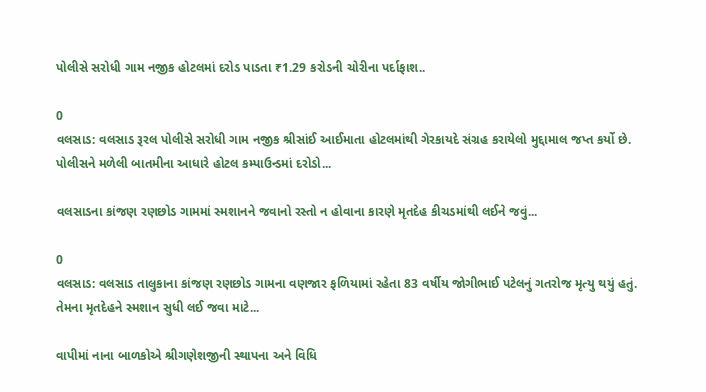પોલીસે સરોધી ગામ નજીક હોટલમાં દરોડ પાડતા ₹1.29 કરોડની ચોરીના પર્દાફાશ..

0
વલસાડ: વલસાડ રૂરલ પોલીસે સરોધી ગામ નજીક શ્રીસાંઈ આઈમાતા હોટલમાંથી ગેરકાયદે સંગ્રહ કરાયેલો મુદ્દામાલ જપ્ત કર્યો છે. પોલીસને મળેલી બાતમીના આધારે હોટલ કમ્પાઉન્ડમાં દરોડો...

વલસાડના કાંજણ રણછોડ ગામમાં સ્મશાનને જવાનો રસ્તો ન હોવાના કારણે મૃતદેહ કીચડમાંથી લઈને જવું...

0
વલસાડ: વલસાડ તાલુકાના કાંજણ રણછોડ ગામના વણજાર ફળિયામાં રહેતા 83 વર્ષીય જોગીભાઈ પટેલનું ગતરોજ મૃત્યુ થયું હતું. તેમના મૃતદેહને સ્મશાન સુધી લઈ જવા માટે...

વાપીમાં નાના બાળકોએ શ્રીગણેશજીની સ્થાપના અને વિધિ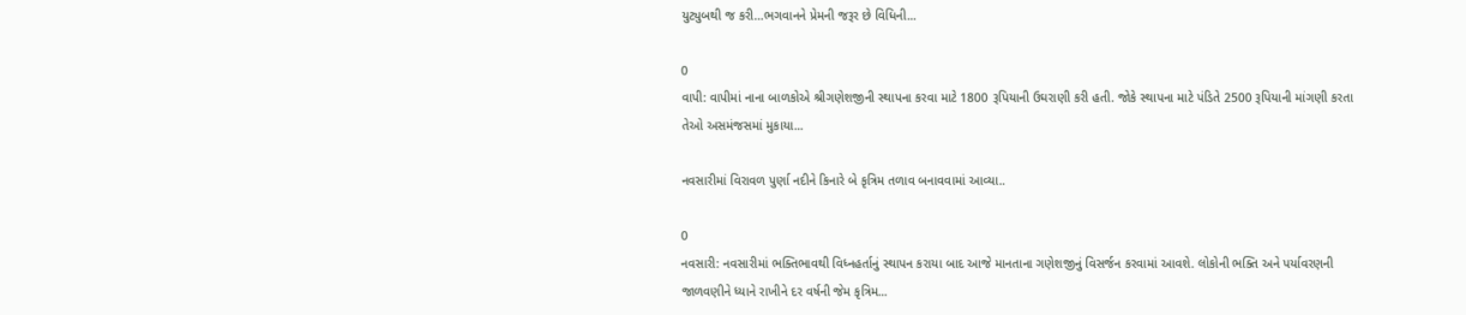યુટ્યુબથી જ કરી…ભગવાનને પ્રેમની જરૂર છે વિધિની...

0
વાપી: વાપીમાં નાના બાળકોએ શ્રીગણેશજીની સ્થાપના કરવા માટે 1800 રૂપિયાની ઉઘરાણી કરી હતી. જોકે સ્થાપના માટે પંડિતે 2500 રૂપિયાની માંગણી કરતા તેઓ અસમંજસમાં મુકાયા...

નવસારીમાં વિરાવળ પુર્ણા નદીને કિનારે બે કૃત્રિમ તળાવ બનાવવામાં આવ્યા..

0
નવસારી: નવસારીમાં ભક્તિભાવથી વિધ્નહર્તાનું સ્થાપન કરાયા બાદ આજે માનતાના ગણેશજીનું વિસર્જન કરવામાં આવશે. લોકોની ભક્તિ અને પર્યાવરણની જાળવણીને ધ્યાને રાખીને દર વર્ષની જેમ કૃત્રિમ...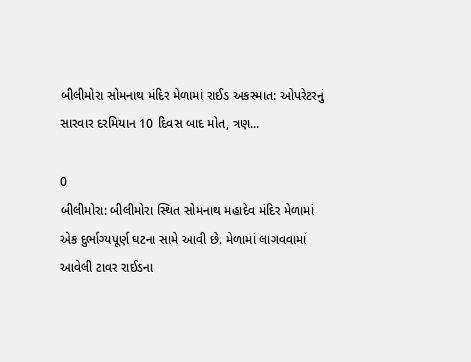બીલીમોરા સોમનાથ મંદિર મેળામાં રાઈડ અકસ્માત: ઓપરેટરનું સારવાર દરમિયાન 10 દિવસ બાદ મોત, ત્રણ...

0
બીલીમોરા: બીલીમોરા સ્થિત સોમનાથ મહાદેવ મંદિર મેળામાં એક દુર્ભાગ્યપૂર્ણ ઘટના સામે આવી છે. મેળામાં લાગવવામાં આવેલી ટાવર રાઈડના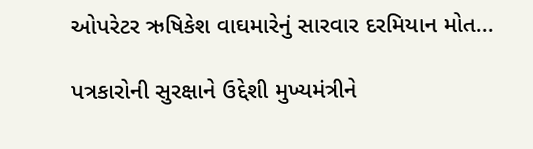ઓપરેટર ઋષિકેશ વાઘમારેનું સારવાર દરમિયાન મોત...

પત્રકારોની સુરક્ષાને ઉદ્દેશી મુખ્યમંત્રીને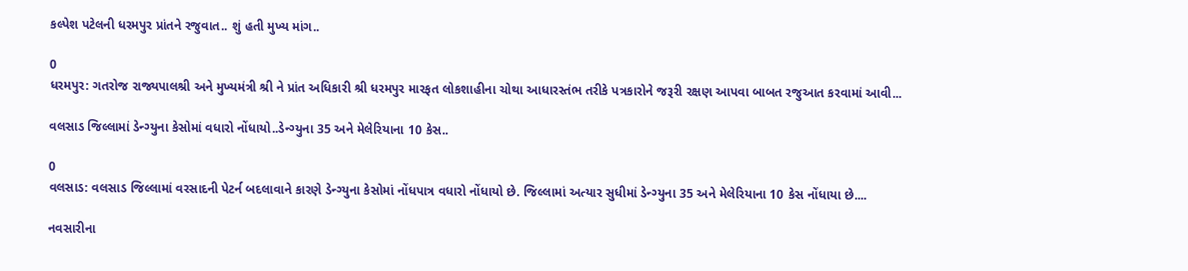કલ્પેશ પટેલની ધરમપુર પ્રાંતને રજુવાત.. શું હતી મુખ્ય માંગ..

0
ધરમપુર: ગતરોજ રાજ્યપાલશ્રી અને મુખ્યમંત્રી શ્રી ને પ્રાંત અધિકારી શ્રી ધરમપુર મારફત લોકશાહીના ચોથા આધારસ્તંભ તરીકે પત્રકારોને જરૂરી રક્ષણ આપવા બાબત રજુઆત કરવામાં આવી...

વલસાડ જિલ્લામાં ડેન્ગ્યુના કેસોમાં વધારો નોંધાયો..ડેન્ગ્યુના 35 અને મેલેરિયાના 10 કેસ..

0
વલસાડ: વલસાડ જિલ્લામાં વરસાદની પેટર્ન બદલાવાને કારણે ડેન્ગ્યુના કેસોમાં નોંધપાત્ર વધારો નોંધાયો છે. જિલ્લામાં અત્યાર સુધીમાં ડેન્ગ્યુના 35 અને મેલેરિયાના 10 કેસ નોંધાયા છે....

નવસારીના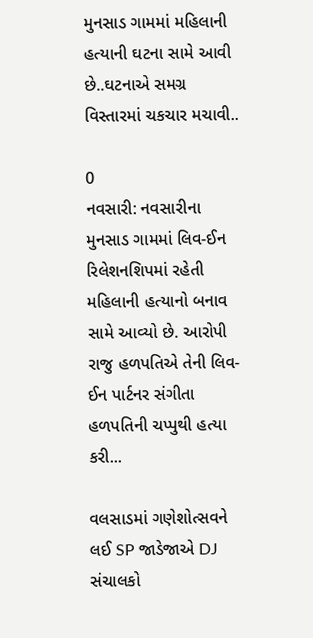મુનસાડ ગામમાં મહિલાની હત્યાની ઘટના સામે આવી છે..ઘટનાએ સમગ્ર વિસ્તારમાં ચકચાર મચાવી..

0
નવસારી: નવસારીના મુનસાડ ગામમાં લિવ-ઈન રિલેશનશિપમાં રહેતી મહિલાની હત્યાનો બનાવ સામે આવ્યો છે. આરોપી રાજુ હળપતિએ તેની લિવ-ઈન પાર્ટનર સંગીતા હળપતિની ચપ્પુથી હત્યા કરી...

વલસાડમાં ગણેશોત્સવને લઈ SP જાડેજાએ DJ સંચાલકો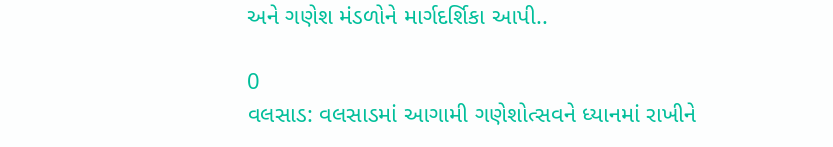અને ગણેશ મંડળોને માર્ગદર્શિકા આપી..

0
વલસાડ: વલસાડમાં આગામી ગણેશોત્સવને ધ્યાનમાં રાખીને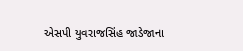એસપી યુવરાજસિંહ જાડેજાના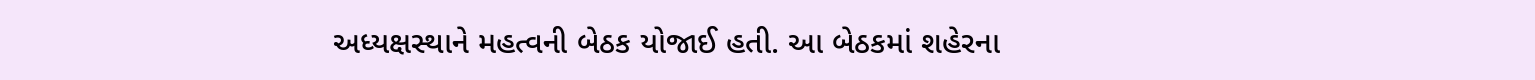અધ્યક્ષસ્થાને મહત્વની બેઠક યોજાઈ હતી. આ બેઠકમાં શહેરના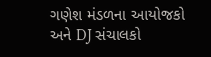ગણેશ મંડળના આયોજકો અને DJ સંચાલકો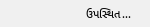ઉપસ્થિત...